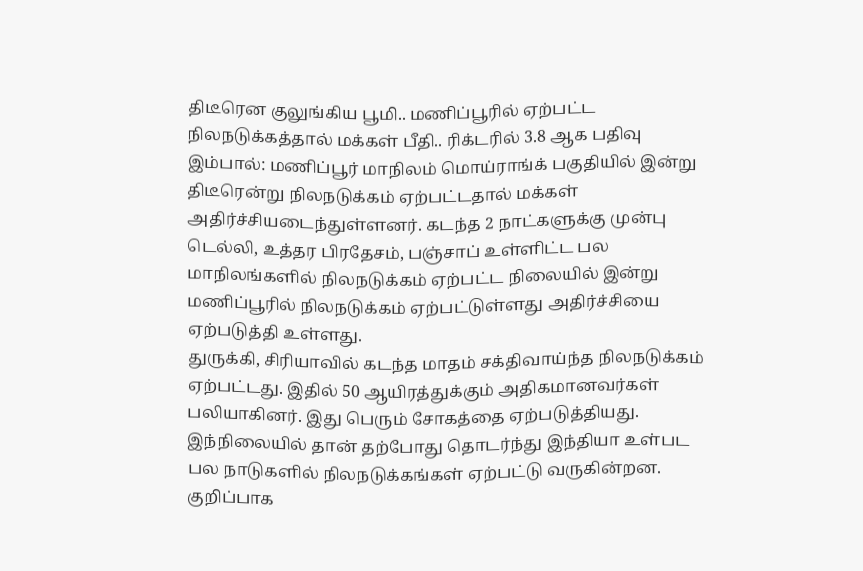திடீரென குலுங்கிய பூமி.. மணிப்பூரில் ஏற்பட்ட நிலநடுக்கத்தால் மக்கள் பீதி.. ரிக்டரில் 3.8 ஆக பதிவு
இம்பால்: மணிப்பூர் மாநிலம் மொய்ராங்க் பகுதியில் இன்று திடீரென்று நிலநடுக்கம் ஏற்பட்டதால் மக்கள் அதிர்ச்சியடைந்துள்ளனர். கடந்த 2 நாட்களுக்கு முன்பு டெல்லி, உத்தர பிரதேசம், பஞ்சாப் உள்ளிட்ட பல மாநிலங்களில் நிலநடுக்கம் ஏற்பட்ட நிலையில் இன்று மணிப்பூரில் நிலநடுக்கம் ஏற்பட்டுள்ளது அதிர்ச்சியை ஏற்படுத்தி உள்ளது.
துருக்கி, சிரியாவில் கடந்த மாதம் சக்திவாய்ந்த நிலநடுக்கம் ஏற்பட்டது. இதில் 50 ஆயிரத்துக்கும் அதிகமானவர்கள் பலியாகினர். இது பெரும் சோகத்தை ஏற்படுத்தியது. இந்நிலையில் தான் தற்போது தொடர்ந்து இந்தியா உள்பட பல நாடுகளில் நிலநடுக்கங்கள் ஏற்பட்டு வருகின்றன.
குறிப்பாக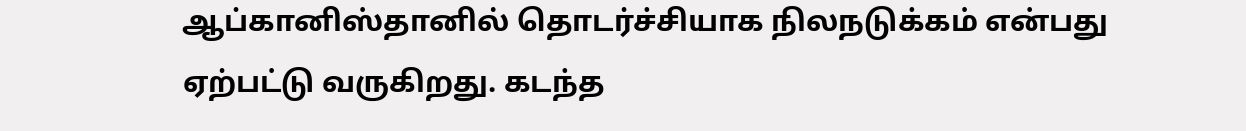ஆப்கானிஸ்தானில் தொடர்ச்சியாக நிலநடுக்கம் என்பது ஏற்பட்டு வருகிறது. கடந்த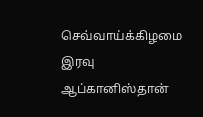செவ்வாய்க்கிழமை இரவு ஆப்கானிஸ்தான்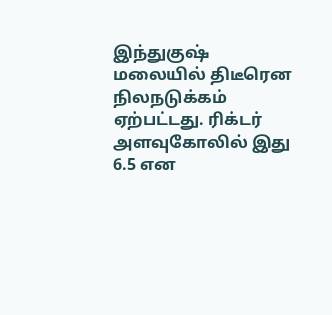இந்துகுஷ் மலையில் திடீரென நிலநடுக்கம் ஏற்பட்டது. ரிக்டர் அளவுகோலில் இது 6.5 என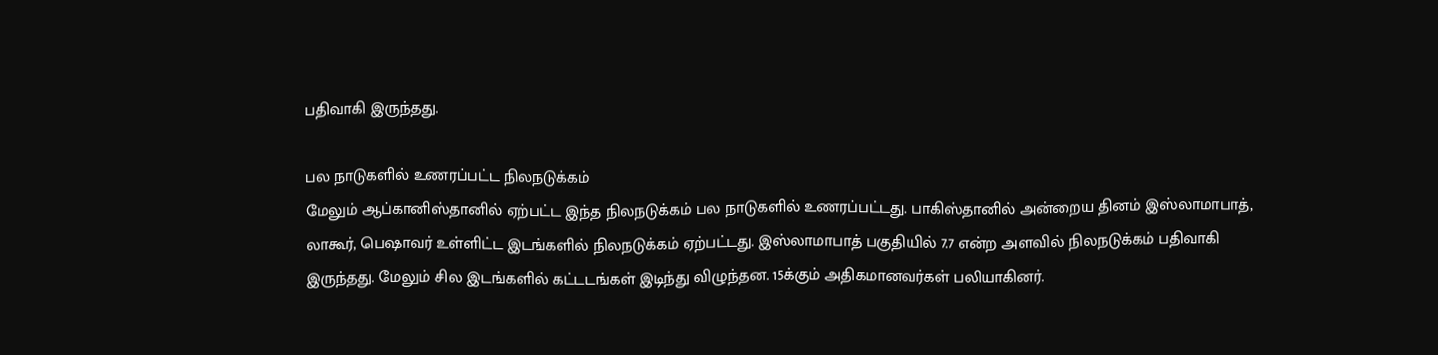பதிவாகி இருந்தது.

பல நாடுகளில் உணரப்பட்ட நிலநடுக்கம்
மேலும் ஆப்கானிஸ்தானில் ஏற்பட்ட இந்த நிலநடுக்கம் பல நாடுகளில் உணரப்பட்டது. பாகிஸ்தானில் அன்றைய தினம் இஸ்லாமாபாத், லாகூர், பெஷாவர் உள்ளிட்ட இடங்களில் நிலநடுக்கம் ஏற்பட்டது. இஸ்லாமாபாத் பகுதியில் 7.7 என்ற அளவில் நிலநடுக்கம் பதிவாகி இருந்தது. மேலும் சில இடங்களில் கட்டடங்கள் இடிந்து விழுந்தன. 15க்கும் அதிகமானவர்கள் பலியாகினர்.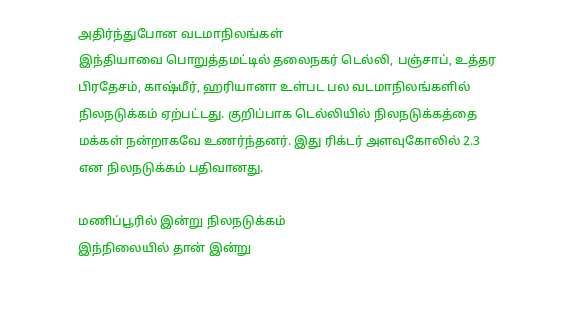அதிர்ந்துபோன வடமாநிலங்கள்
இந்தியாவை பொறுத்தமட்டில் தலைநகர் டெல்லி, பஞ்சாப், உத்தர பிரதேசம், காஷ்மீர், ஹரியானா உள்பட பல வடமாநிலங்களில் நிலநடுக்கம் ஏற்பட்டது. குறிப்பாக டெல்லியில் நிலநடுக்கத்தை மக்கள் நன்றாகவே உணர்ந்தனர். இது ரிக்டர் அளவுகோலில் 2.3 என நிலநடுக்கம் பதிவானது.

மணிப்பூரில் இன்று நிலநடுக்கம்
இந்நிலையில் தான் இன்று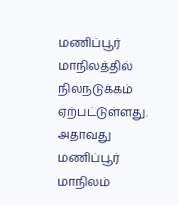மணிப்பூர் மாநிலத்தில் நிலநடுக்கம் ஏற்பட்டுள்ளது. அதாவது மணிப்பூர் மாநிலம்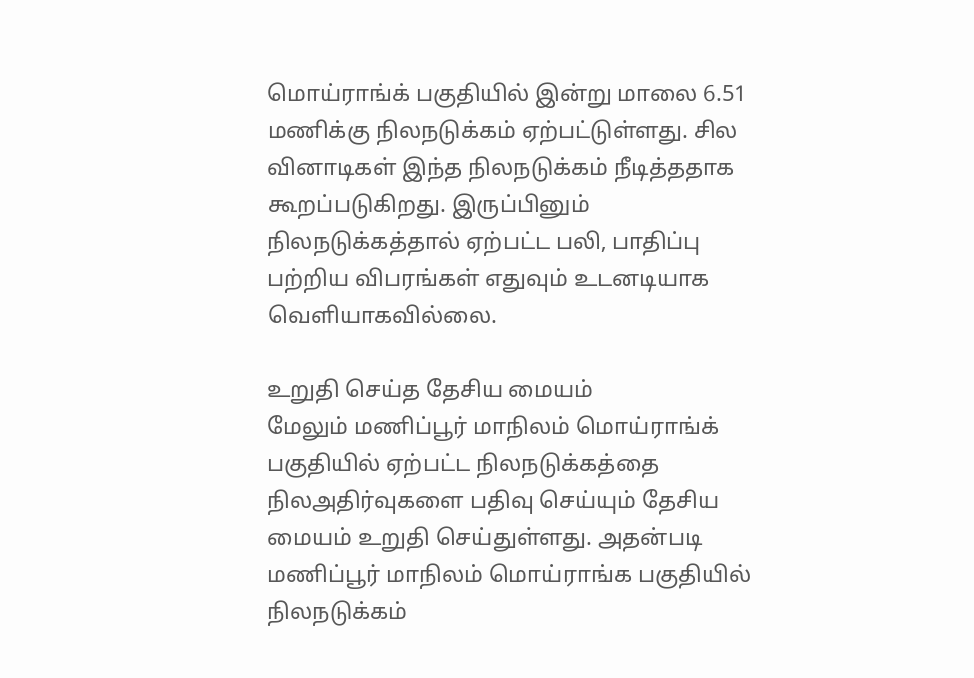மொய்ராங்க் பகுதியில் இன்று மாலை 6.51 மணிக்கு நிலநடுக்கம் ஏற்பட்டுள்ளது. சில வினாடிகள் இந்த நிலநடுக்கம் நீடித்ததாக கூறப்படுகிறது. இருப்பினும் நிலநடுக்கத்தால் ஏற்பட்ட பலி, பாதிப்பு பற்றிய விபரங்கள் எதுவும் உடனடியாக வெளியாகவில்லை.

உறுதி செய்த தேசிய மையம்
மேலும் மணிப்பூர் மாநிலம் மொய்ராங்க் பகுதியில் ஏற்பட்ட நிலநடுக்கத்தை நிலஅதிர்வுகளை பதிவு செய்யும் தேசிய மையம் உறுதி செய்துள்ளது. அதன்படி மணிப்பூர் மாநிலம் மொய்ராங்க பகுதியில் நிலநடுக்கம்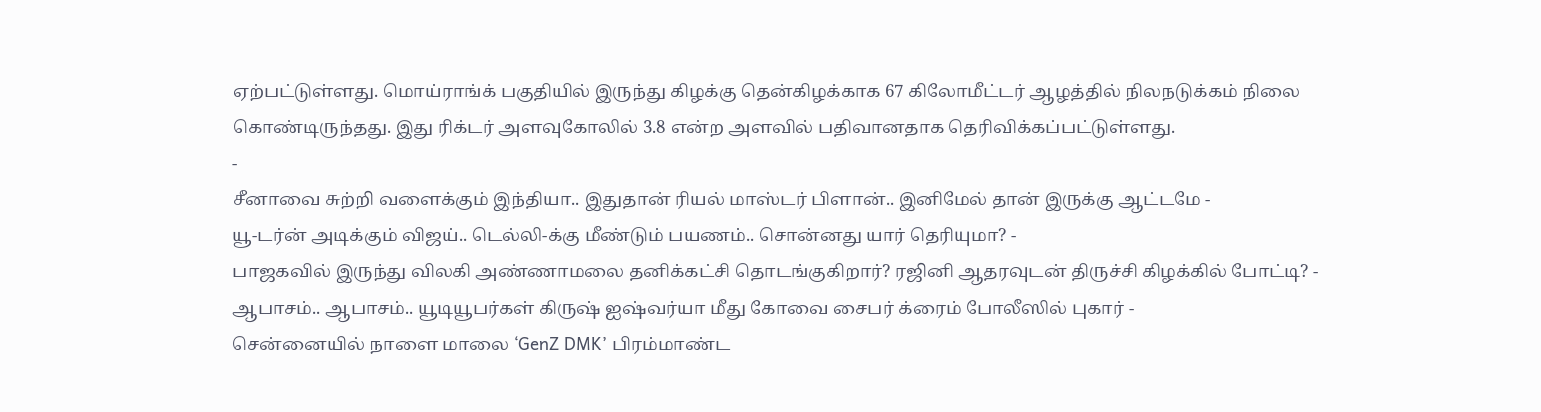ஏற்பட்டுள்ளது. மொய்ராங்க் பகுதியில் இருந்து கிழக்கு தென்கிழக்காக 67 கிலோமீட்டர் ஆழத்தில் நிலநடுக்கம் நிலை கொண்டிருந்தது. இது ரிக்டர் அளவுகோலில் 3.8 என்ற அளவில் பதிவானதாக தெரிவிக்கப்பட்டுள்ளது.
-
சீனாவை சுற்றி வளைக்கும் இந்தியா.. இதுதான் ரியல் மாஸ்டர் பிளான்.. இனிமேல் தான் இருக்கு ஆட்டமே -
யூ-டர்ன் அடிக்கும் விஜய்.. டெல்லி-க்கு மீண்டும் பயணம்.. சொன்னது யார் தெரியுமா? -
பாஜகவில் இருந்து விலகி அண்ணாமலை தனிக்கட்சி தொடங்குகிறார்? ரஜினி ஆதரவுடன் திருச்சி கிழக்கில் போட்டி? -
ஆபாசம்.. ஆபாசம்.. யூடியூபர்கள் கிருஷ் ஐஷ்வர்யா மீது கோவை சைபர் க்ரைம் போலீஸில் புகார் -
சென்னையில் நாளை மாலை ‘GenZ DMK’ பிரம்மாண்ட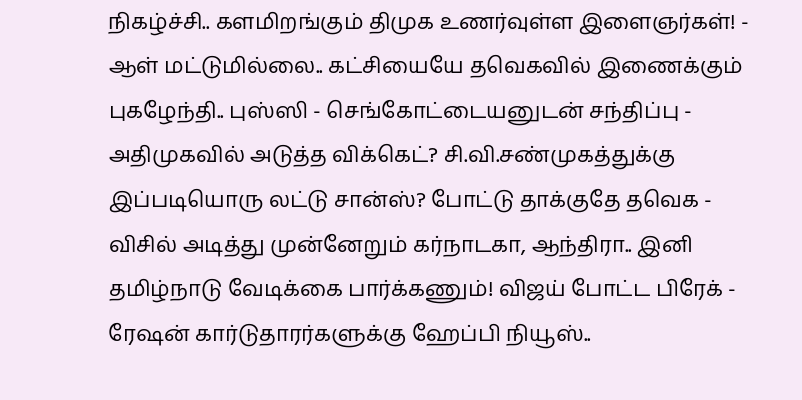நிகழ்ச்சி.. களமிறங்கும் திமுக உணர்வுள்ள இளைஞர்கள்! -
ஆள் மட்டுமில்லை.. கட்சியையே தவெகவில் இணைக்கும் புகழேந்தி.. புஸ்ஸி - செங்கோட்டையனுடன் சந்திப்பு -
அதிமுகவில் அடுத்த விக்கெட்? சி.வி.சண்முகத்துக்கு இப்படியொரு லட்டு சான்ஸ்? போட்டு தாக்குதே தவெக -
விசில் அடித்து முன்னேறும் கர்நாடகா, ஆந்திரா.. இனி தமிழ்நாடு வேடிக்கை பார்க்கணும்! விஜய் போட்ட பிரேக் -
ரேஷன் கார்டுதாரர்களுக்கு ஹேப்பி நியூஸ்..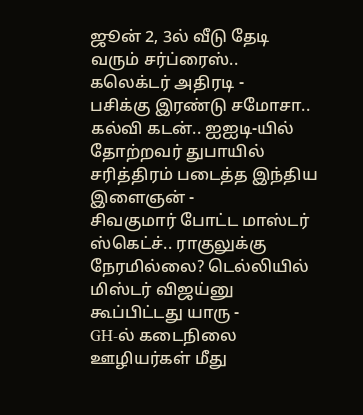ஜூன் 2, 3ல் வீடு தேடி வரும் சர்ப்ரைஸ்.. கலெக்டர் அதிரடி -
பசிக்கு இரண்டு சமோசா.. கல்வி கடன்.. ஐஐடி-யில் தோற்றவர் துபாயில் சரித்திரம் படைத்த இந்திய இளைஞன் -
சிவகுமார் போட்ட மாஸ்டர் ஸ்கெட்ச்.. ராகுலுக்கு நேரமில்லை? டெல்லியில் மிஸ்டர் விஜய்னு கூப்பிட்டது யாரு -
GH-ல் கடைநிலை ஊழியர்கள் மீது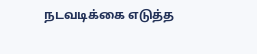நடவடிக்கை எடுத்த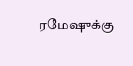ரமேஷுக்கு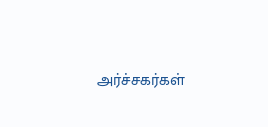அர்ச்சகர்கள்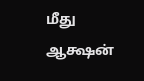மீது ஆக்ஷன்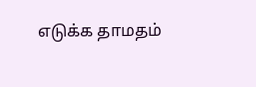எடுக்க தாமதம்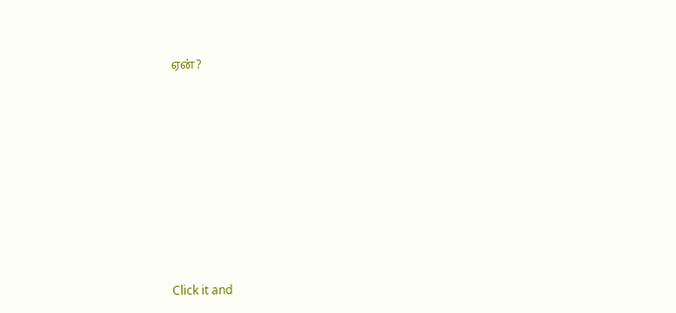ஏன்?












Click it and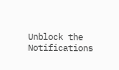Unblock the Notifications